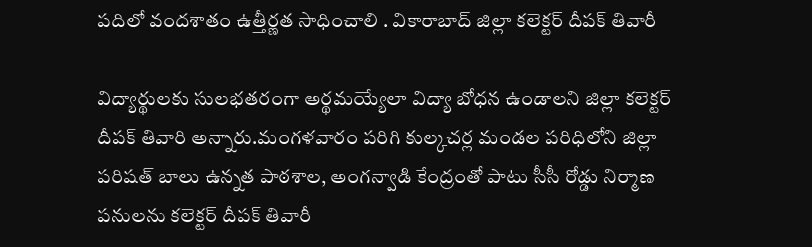పదిలో వందశాతం ఉత్తీర్ణత సాధించాలి . వికారాబాద్ జిల్లా కలెక్టర్ దీపక్ తివారీ

విద్యార్థులకు సులభతరంగా అర్థమయ్యేలా విద్యా బోధన ఉండాలని జిల్లా కలెక్టర్ దీపక్ తివారి అన్నారు.మంగళవారం పరిగి కుల్కచర్ల మండల పరిధిలోని జిల్లా పరిషత్ బాలు ఉన్నత పాఠశాల, అంగన్వాడి కేంద్రంతో పాటు సీసీ రోడ్డు నిర్మాణ పనులను కలెక్టర్ దీపక్ తివారీ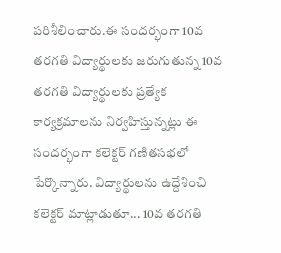పరిశీలించారు.ఈ సందర్భంగా 10వ తరగతి విద్యార్థులకు జరుగుతున్న 10వ తరగతి విద్యార్థులకు ప్రత్యేక కార్యక్రమాలను నిర్వహిస్తున్నట్లు ఈ సందర్భంగా కలెక్టర్ గణితసభలో పేర్కొన్నారు. విద్యార్థులను ఉద్దేశించి కలెక్టర్ మాట్లాడుతూ... 10వ తరగతి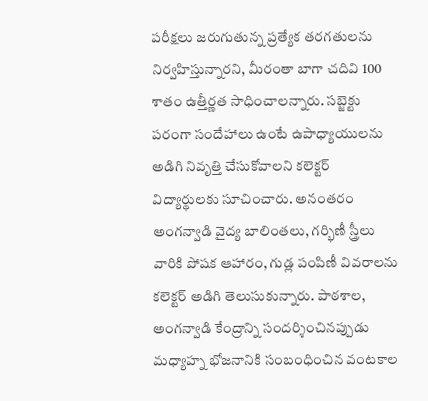పరీక్షలు జరుగుతున్న ప్రత్యేక తరగతులను నిర్వహిస్తున్నారని, మీరంతా బాగా చదివి 100 శాతం ఉత్తీర్ణత సాధించాలన్నారు. సబ్జెక్టు పరంగా సందేహాలు ఉంటే ఉపాధ్యాయులను అడిగి నివృత్తి చేసుకోవాలని కలెక్టర్ విద్యార్థులకు సూచించారు. అనంతరం అంగన్వాడి వైద్య బాలింతలు, గర్భిణీ స్త్రీలు వారికి పోషక ఆహారం, గుడ్ల పంపిణీ వివరాలను కలెక్టర్ అడిగి తెలుసుకున్నారు. పాఠశాల, అంగన్వాడి కేంద్రాన్ని సందర్శించినప్పుడు మధ్యాహ్న భోజనానికి సంబంధించిన వంటకాల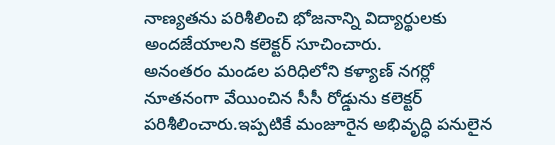నాణ్యతను పరిశీలించి భోజనాన్ని విద్యార్థులకు అందజేయాలని కలెక్టర్ సూచించారు.
అనంతరం మండల పరిధిలోని కళ్యాణ్ నగర్లో నూతనంగా వేయించిన సీసీ రోడ్డును కలెక్టర్ పరిశీలించారు.ఇప్పటికే మంజూరైన అభివృద్ధి పనులైన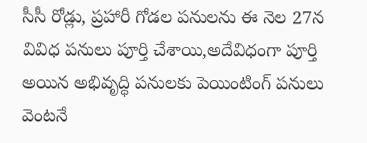సీసీ రోడ్లు, ప్రహారీ గోడల పనులను ఈ నెల 27న వివిధ పనులు పూర్తి చేశాయి,అదేవిధంగా పూర్తి అయిన అభివృద్ధి పనులకు పెయింటింగ్ పనులు వెంటనే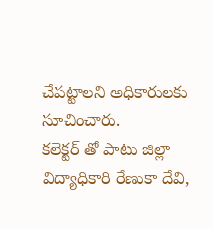చేపట్టాలని అధికారులకు సూచించారు.
కలెక్టర్ తో పాటు జిల్లా విద్యాధికారి రేణుకా దేవి,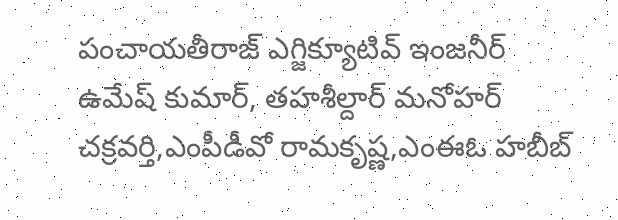పంచాయతీరాజ్ ఎగ్జిక్యూటివ్ ఇంజనీర్ ఉమేష్ కుమార్, తహశీల్దార్ మనోహర్ చక్రవర్తి,ఎంపీడీవో రామకృష్ణ,ఎంఈఓ హబీబ్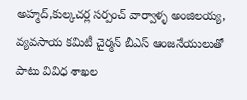అహ్మద్,కుల్కచర్ల సర్పంచ్ వార్వాళ్ళ అంజిలయ్య, వ్యవసాయ కమిటీ చైర్మన్ బీఎస్ ఆంజనేయులుతో పాటు వివిధ శాఖల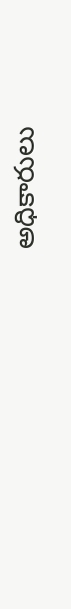అధికారులు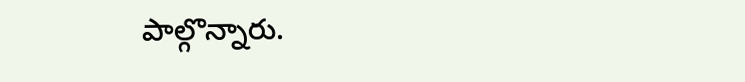పాల్గొన్నారు.